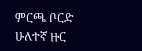ምርጫ ቦርድ ሁለተኛ ዙር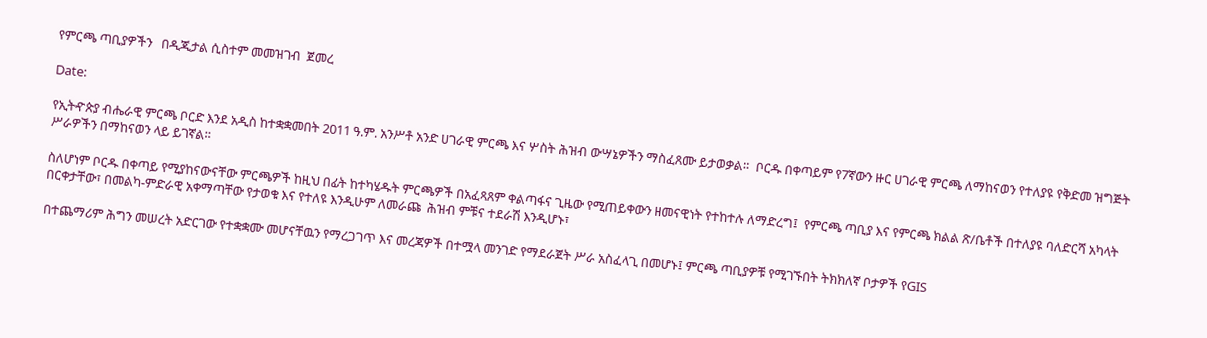የምርጫ ጣቢያዎችን   በዲጂታል ሲስተም መመዝገብ  ጀመረ

Date:

የኢትዯጵያ ብሔራዊ ምርጫ ቦርድ እንደ አዲስ ከተቋቋመበት 2011 ዓ.ም. አንሥቶ አንድ ሀገራዊ ምርጫ እና ሦስት ሕዝብ ውሣኔዎችን ማስፈጸሙ ይታወቃል።  ቦርዱ በቀጣይም የ7ኛውን ዙር ሀገራዊ ምርጫ ለማከናወን የተለያዩ የቅድመ ዝግጅት ሥራዎችን በማከናወን ላይ ይገኛል።

ስለሆነም ቦርዱ በቀጣይ የሚያከናውናቸው ምርጫዎች ከዚህ በፊት ከተካሄዱት ምርጫዎች በአፈጻጸም ቀልጣፋና ጊዜው የሚጠይቀውን ዘመናዊነት የተከተሉ ለማድረግ፤  የምርጫ ጣቢያ እና የምርጫ ክልል ጽ/ቤቶች በተለያዩ ባለድርሻ አካላት በርቀታቸው፣ በመልካ-ምድራዊ አቀማጣቸው የታወቁ እና የተለዩ እንዲሁም ለመራጩ  ሕዝብ ምቹና ተደራሽ እንዲሆኑ፣

በተጨማሪም ሕግን መሠረት አድርገው የተቋቋሙ መሆናቸዉን የማረጋገጥ እና መረጃዎች በተሟላ መንገድ የማደራጀት ሥራ አስፈላጊ በመሆኑ፤ ምርጫ ጣቢያዎቹ የሚገኙበት ትክክለኛ ቦታዎች የGIS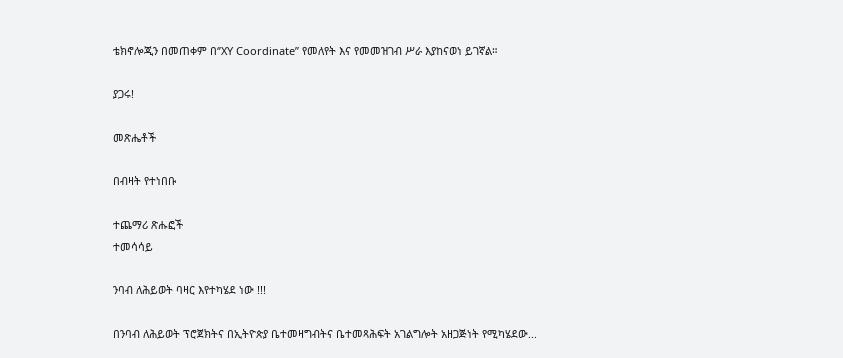ቴክኖሎጂን በመጠቀም በ‘’XY Coordinate’’ የመለየት እና የመመዝገብ ሥራ እያከናወነ ይገኛል።

ያጋሩ!

መጽሔቶች

በብዛት የተነበቡ

ተጨማሪ ጽሑፎች
ተመሳሳይ

ንባብ ለሕይወት ባዛር እየተካሄደ ነው !!!

በንባብ ለሕይወት ፕሮጀክትና በኢትዮጵያ ቤተመዛግብትና ቤተመጻሕፍት አገልግሎት አዘጋጅነት የሚካሄደው...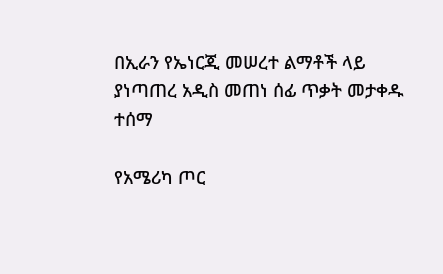በኢራን የኤነርጂ መሠረተ ልማቶች ላይ ያነጣጠረ አዲስ መጠነ ሰፊ ጥቃት መታቀዱ ተሰማ

የአሜሪካ ጦር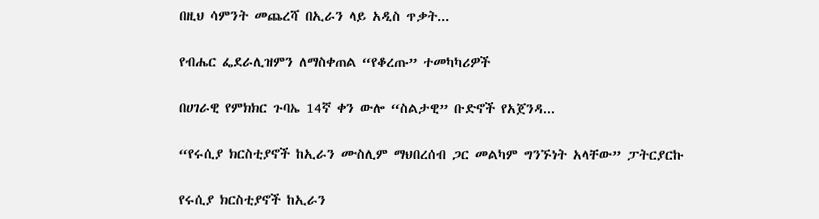በዚህ ሳምንት መጨረሻ በኢራን ላይ አዲስ ጥቃት...

የብሔር ፌደራሊዝምን ለማስቀጠል “የቆረጡ” ተመካካሪዎች

በሀገራዊ የምክክር ጉባኤ 14ኛ ቀን ውሎ “ስልታዊ” ቡድኖች የአጀንዳ...

“የሩሲያ ክርስቲያኖች ከኢራን ሙስሊም ማህበረሰብ ጋር መልካም ግንኙነት አላቸው” ፓትርያርኩ

የሩሲያ ክርስቲያኖች ከኢራን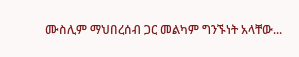ሙስሊም ማህበረሰብ ጋር መልካም ግንኙነት አላቸው...